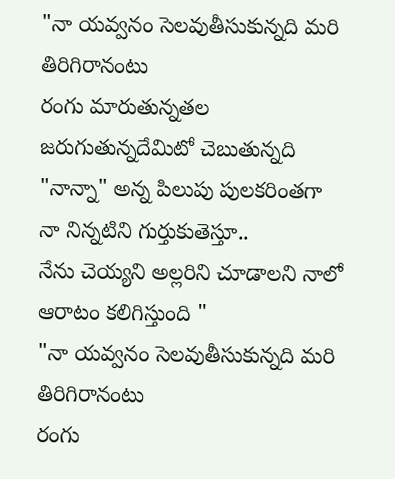"నా యవ్వనం సెలవుతీసుకున్నది మరి తిరిగిరానంటు
రంగు మారుతున్నతల జరుగుతున్నదేమిటో చెబుతున్నది
"నాన్నా" అన్న పిలుపు పులకరింతగా నా నిన్నటిని గుర్తుకుతెస్తూ..
నేను చెయ్యని అల్లరిని చూడాలని నాలో ఆరాటం కలిగిస్తుంది "
"నా యవ్వనం సెలవుతీసుకున్నది మరి తిరిగిరానంటు
రంగు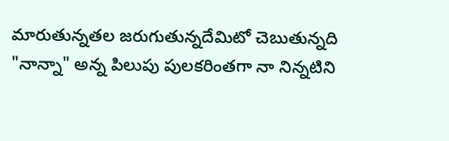మారుతున్నతల జరుగుతున్నదేమిటో చెబుతున్నది
"నాన్నా" అన్న పిలుపు పులకరింతగా నా నిన్నటిని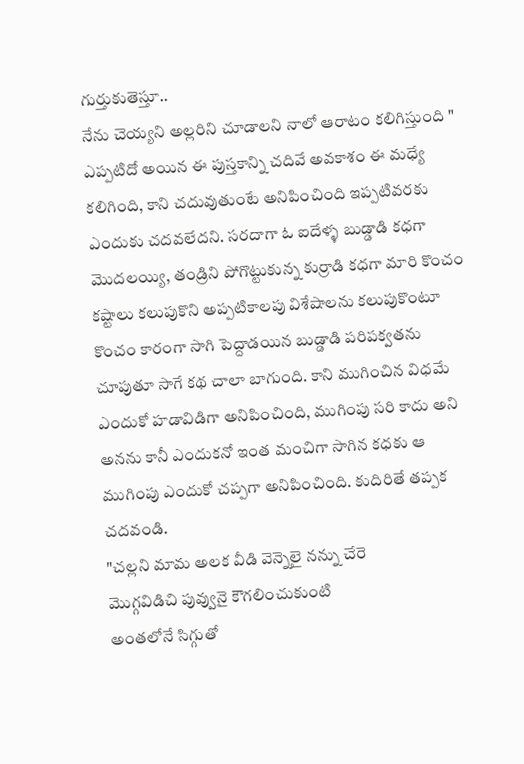గుర్తుకుతెస్తూ..
నేను చెయ్యని అల్లరిని చూడాలని నాలో ఆరాటం కలిగిస్తుంది "
ఎప్పటిదో అయిన ఈ పుస్తకాన్ని చదివే అవకాశం ఈ మధ్యే కలిగింది, కాని చదువుతుంటే అనిపించింది ఇప్పటివరకు ఎందుకు చదవలేదని. సరదాగా ఓ ఐదేళ్ళ బుడ్డాడి కధగా మొదలయ్యి, తండ్రిని పోగొట్టుకున్న కుర్రాడి కధగా మారి కొంచం కష్టాలు కలుపుకొని అప్పటికాలపు విశేషాలను కలుపుకొంటూ కొంచం కారంగా సాగి పెద్దాడయిన బుడ్డాడి పరిపక్వతను చూపుతూ సాగే కథ చాలా బాగుంది. కాని ముగించిన విధమే ఎందుకో హడావిడిగా అనిపించింది, ముగింపు సరి కాదు అని అనను కానీ ఎందుకనో ఇంత మంచిగా సాగిన కధకు ఆ ముగింపు ఎందుకో చప్పగా అనిపించింది. కుదిరితే తప్పక చదవండి.
"చల్లని మామ అలక వీడి వెన్నెలై నన్ను చేరె
మొగ్గవిడిచి పువ్వునై కౌగలించుకుంటి
అంతలోనే సిగ్గుతో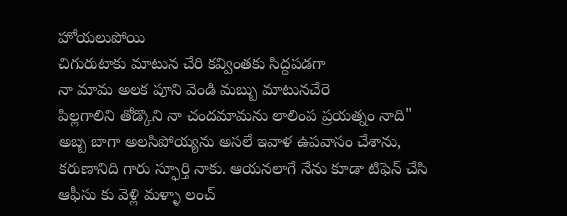హోయలుపోయి
చిగురుటాకు మాటున చేరి కవ్వింతకు సిద్దపడగా
నా మామ అలక పూని వెండి మబ్బు మాటునచేరె
పిల్లగాలిని తోడ్కొని నా చందమామను లాలింప ప్రయత్నం నాది"
అబ్బ బాగా అలసిపోయ్యను అసలే ఇవాళ ఉపవాసం చేశాను, కరుణానిది గారు స్ఫూర్తి నాకు. ఆయనలాగే నేను కూడా టిఫెన్ చేసి ఆఫీసు కు వెళ్లి మళ్ళా లంచ్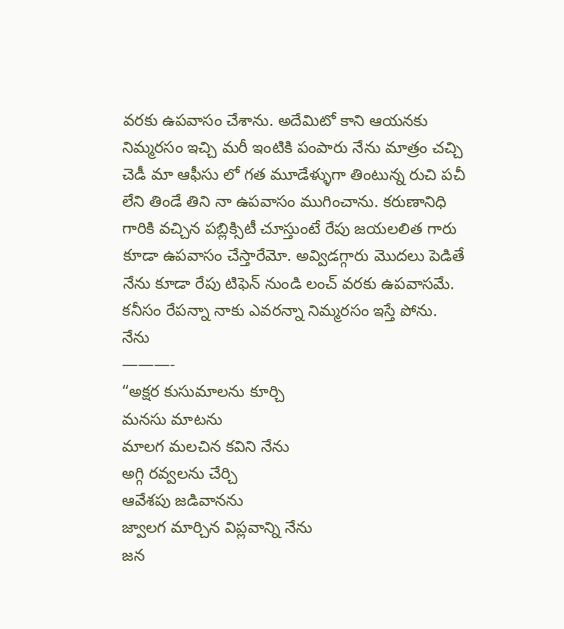వరకు ఉపవాసం చేశాను. అదేమిటో కాని ఆయనకు నిమ్మరసం ఇచ్చి మరీ ఇంటికి పంపారు నేను మాత్రం చచ్చి చెడీ మా ఆఫీసు లో గత మూడేళ్ళుగా తింటున్న రుచి పచీ లేని తిండే తిని నా ఉపవాసం ముగించాను. కరుణానిధి గారికి వచ్చిన పబ్లిక్సిటీ చూస్తుంటే రేపు జయలలిత గారు కూడా ఉపవాసం చేస్తారేమో. అవ్విడగ్గారు మొదలు పెడితే నేను కూడా రేపు టిఫెన్ నుండి లంచ్ వరకు ఉపవాసమే. కనీసం రేపన్నా నాకు ఎవరన్నా నిమ్మరసం ఇస్తే పోను.
నేను
———-
“అక్షర కుసుమాలను కూర్చి
మనసు మాటను
మాలగ మలచిన కవిని నేను
అగ్గి రవ్వలను చేర్చి
ఆవేశపు జడివానను
జ్వాలగ మార్చిన విప్లవాన్ని నేను
జన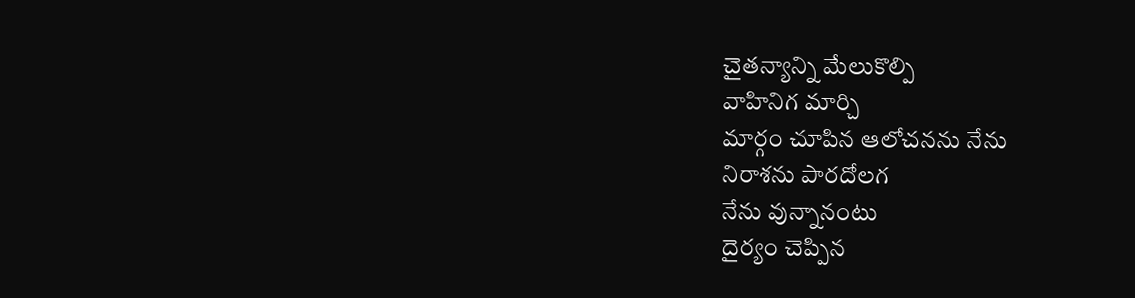చైతన్యాన్ని మేలుకొల్పి
వాహినిగ మార్చి
మార్గం చూపిన ఆలోచనను నేను
నిరాశను పారదోలగ
నేను వున్నానంటు
దైర్యం చెప్పిన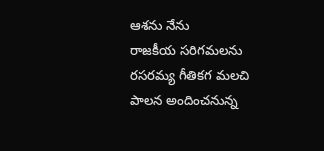ఆశను నేను
రాజకీయ సరిగమలను
రసరమ్య గీతికగ మలచి
పాలన అందించనున్న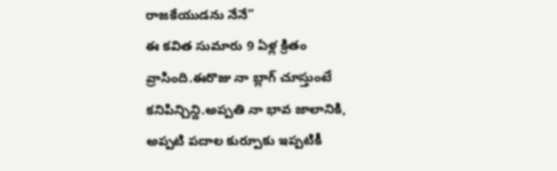రాజకేయుడను నేనే”
ఈ కవిత సుమారు 9 ఏళ్ల క్రితం వ్రాసింది.ఈరొజు నా బ్లాగ్ చూస్తుంటే కనిపిన్చిన్ది.అప్పతి నా భావ జాలానికి, అప్పటి పదాల కుర్పూకు ఇప్పటికీ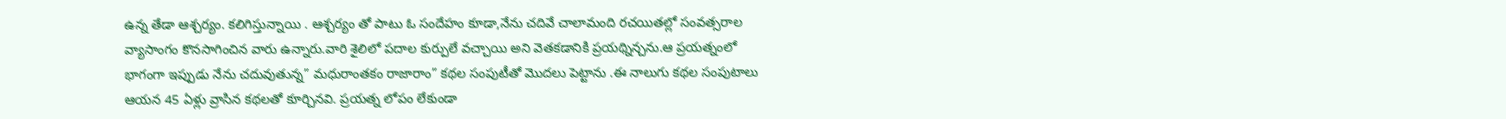ఉన్న తేడా ఆశ్చర్యం. కలిగిస్తున్నాయి . ఆశ్చర్యం తో పాటు ఓ సందేహం కూడా,నేను చదివే చాలామంది రచయితల్లో సంవత్సరాల వ్యాసాంగం కొనసాగించిన వారు ఉన్నారు.వారి శైలిలో పదాల కుర్పులే వచ్చాయి అని వెతకడానికి ప్రయథ్నిన్చను.ఆ ప్రయత్నంలో భాగంగా ఇప్పుడు నేను చదువుతున్న” మధురాంతకం రాజారాం” కథల సంపుటీతో మొదలు పెట్టాను .ఈ నాలుగు కథల సంపుటాలు ఆయన 45 ఏళ్లు వ్రాసిన కథలతో కూర్చినవి. ప్రయత్న లోపం లేకుండా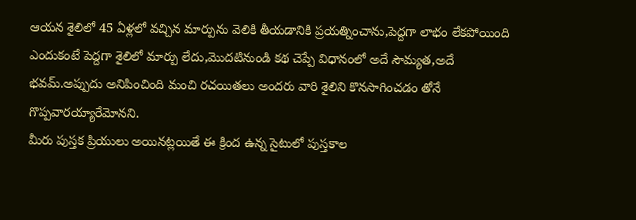ఆయన శైలిలో 45 ఏళ్లలో వచ్చిన మార్పును వెలికి తీయడానికి ప్రయత్నించాను,పెద్దగా లాభం లేకపోయింది ఎందుకంటే పెద్దగా శైలిలో మార్పు లేదు,మొదటినుండి కథ చెప్పే విధానంలో అదే సౌమ్యత,అదే భవమ్.అప్పుదు అనిపించింది మంచి రచయితలు అందరు వారి శైలిని కొనసాగించడం తోనే గొప్పవారయ్యారేమోనని.
మీరు పుస్తక ప్రియులు అయినట్లయితే ఈ క్రింద ఉన్న సైటులో పుస్తకాల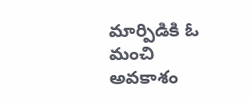మార్పిడికి ఓ మంచి అవకాశం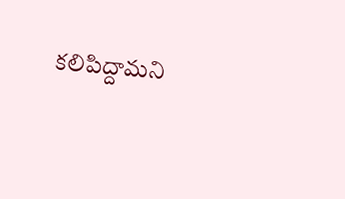కలిపిద్దామని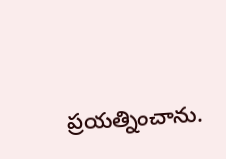ప్రయత్నించాను.